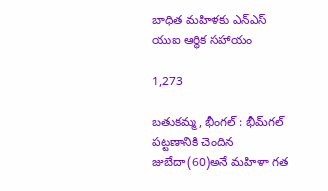బాధిత మహిళకు ఎన్ఎస్ యుఐ ఆర్థిక సహాయం

1,273

బతుకమ్మ, భీంగల్ : భీమ్‌గల్ పట్టణానికి చెందిన జుబేదా(60)అనే మహిళా గత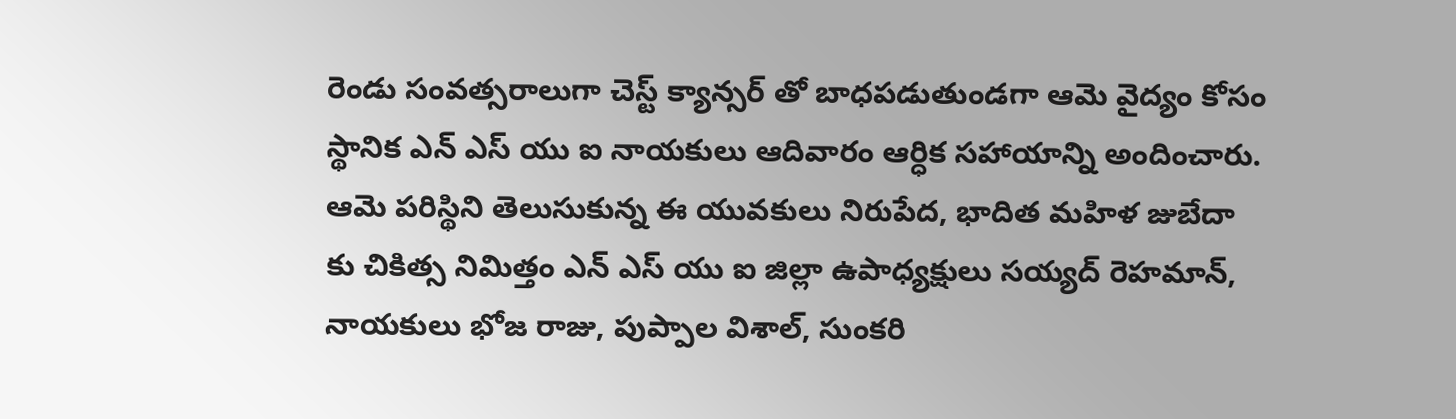రెండు సంవత్సరాలుగా చెస్ట్ క్యాన్సర్ తో బాధపడుతుండగా ఆమె వైద్యం కోసం స్థానిక ఎన్ ఎస్ యు ఐ నాయకులు ఆదివారం ఆర్ధిక సహాయాన్ని అందించారు. ఆమె పరిస్థిని తెలుసుకున్న ఈ యువకులు నిరుపేద, భాదిత మహిళ జుబేదా కు చికిత్స నిమిత్తం ఎన్ ఎస్ యు ఐ జిల్లా ఉపాధ్యక్షులు సయ్యద్ రెహమాన్, నాయకులు భోజ రాజు, పుప్పాల విశాల్, సుంకరి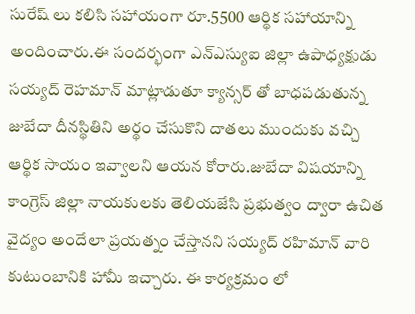సురేష్ లు కలిసి సహాయంగా రూ.5500 ఆర్థిక సహాయాన్ని అందించారు.ఈ సందర్భంగా ఎన్ఎస్యుఐ జిల్లా ఉపాధ్యక్షుడు సయ్యద్ రెహమాన్ మాట్లాడుతూ క్యాన్సర్ తో బాధపడుతున్న జుబేదా దీనస్థితిని అర్థం చేసుకొని దాతలు ముందుకు వచ్చి ఆర్థిక సాయం ఇవ్వాలని ఆయన కోరారు.జుబేదా విషయాన్ని కాంగ్రెస్ జిల్లా నాయకులకు తెలియజేసి ప్రభుత్వం ద్వారా ఉచిత వైద్యం అందేలా ప్రయత్నం చేస్తానని సయ్యద్ రహిమాన్ వారి కుటుంబానికి హామీ ఇచ్చారు. ఈ కార్యక్రమం లో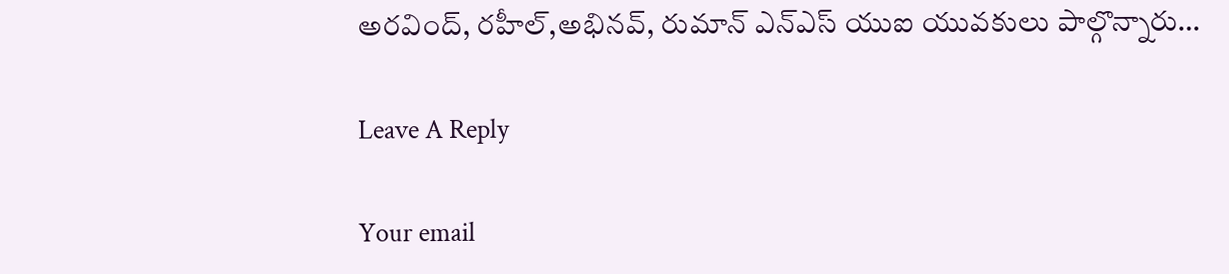అరవింద్, రహీల్,అభినవ్, రుమాన్ ఎన్ఎస్ యుఐ యువకులు పాల్గొన్నారు…

Leave A Reply

Your email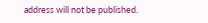address will not be published.